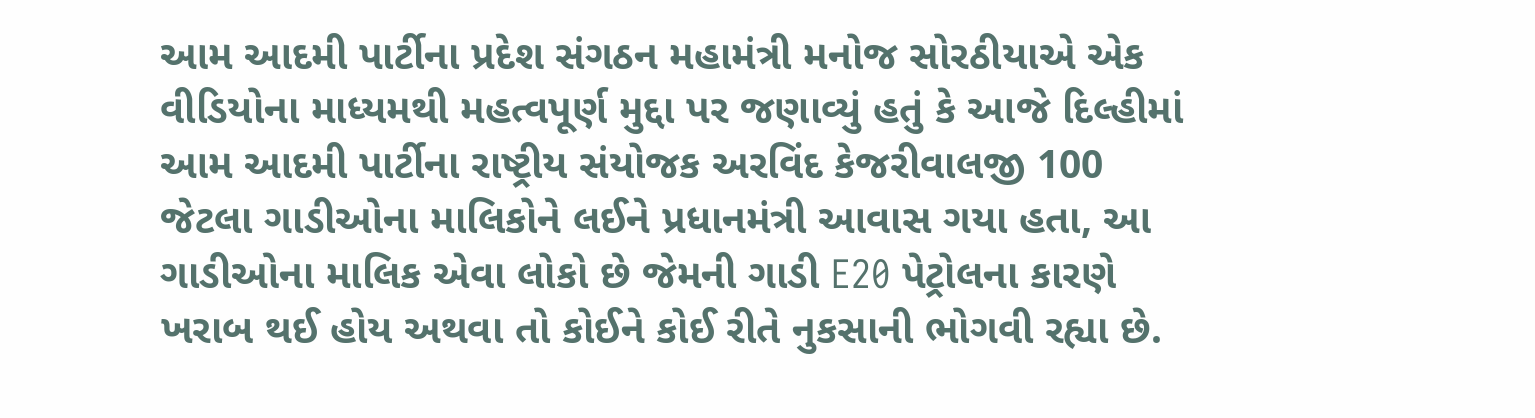આમ આદમી પાર્ટીના પ્રદેશ સંગઠન મહામંત્રી મનોજ સોરઠીયાએ એક વીડિયોના માધ્યમથી મહત્વપૂર્ણ મુદ્દા પર જણાવ્યું હતું કે આજે દિલ્હીમાં આમ આદમી પાર્ટીના રાષ્ટ્રીય સંયોજક અરવિંદ કેજરીવાલજી 100 જેટલા ગાડીઓના માલિકોને લઈને પ્રધાનમંત્રી આવાસ ગયા હતા, આ ગાડીઓના માલિક એવા લોકો છે જેમની ગાડી E20 પેટ્રોલના કારણે ખરાબ થઈ હોય અથવા તો કોઈને કોઈ રીતે નુકસાની ભોગવી રહ્યા છે.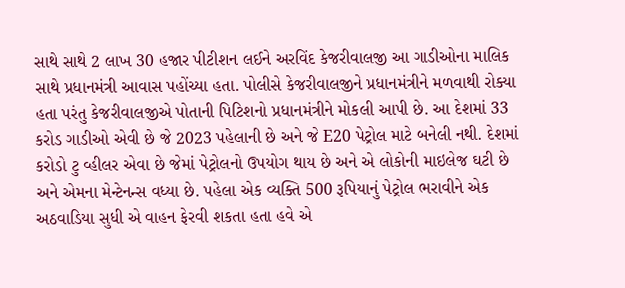સાથે સાથે 2 લાખ 30 હજાર પીટીશન લઈને અરવિંદ કેજરીવાલજી આ ગાડીઓના માલિક સાથે પ્રધાનમંત્રી આવાસ પહોંચ્યા હતા. પોલીસે કેજરીવાલજીને પ્રધાનમંત્રીને મળવાથી રોક્યા હતા પરંતુ કેજરીવાલજીએ પોતાની પિટિશનો પ્રધાનમંત્રીને મોકલી આપી છે. આ દેશમાં 33 કરોડ ગાડીઓ એવી છે જે 2023 પહેલાની છે અને જે E20 પેટ્રોલ માટે બનેલી નથી. દેશમાં કરોડો ટુ વ્હીલર એવા છે જેમાં પેટ્રોલનો ઉપયોગ થાય છે અને એ લોકોની માઇલેજ ઘટી છે અને એમના મેન્ટેનન્સ વધ્યા છે. પહેલા એક વ્યક્તિ 500 રૂપિયાનું પેટ્રોલ ભરાવીને એક અઠવાડિયા સુધી એ વાહન ફેરવી શકતા હતા હવે એ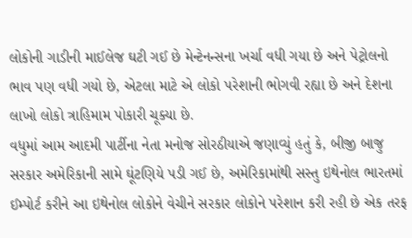લોકોની ગાડીની માઈલેજ ઘટી ગઈ છે મેન્ટેનન્સના ખર્ચા વધી ગયા છે અને પેટ્રોલનો ભાવ પણ વધી ગયો છે, એટલા માટે એ લોકો પરેશાની ભોગવી રહ્યા છે અને દેશના લાખો લોકો ત્રાહિમામ પોકારી ચૂક્યા છે.
વધુમાં આમ આદમી પાર્ટીના નેતા મનોજ સોરઠીયાએ જણાવ્યું હતું કે, બીજી બાજુ સરકાર અમેરિકાની સામે ઘૂંટણિયે પડી ગઈ છે, અમેરિકામાંથી સસ્તુ ઇથેનોલ ભારતમાં ઈમ્પોર્ટ કરીને આ ઇથેનોલ લોકોને વેચીને સરકાર લોકોને પરેશાન કરી રહી છે એક તરફ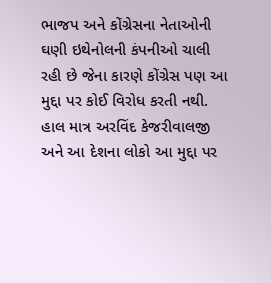ભાજપ અને કોંગ્રેસના નેતાઓની ઘણી ઇથેનોલની કંપનીઓ ચાલી રહી છે જેના કારણે કોંગ્રેસ પણ આ મુદ્દા પર કોઈ વિરોધ કરતી નથી. હાલ માત્ર અરવિંદ કેજરીવાલજી અને આ દેશના લોકો આ મુદ્દા પર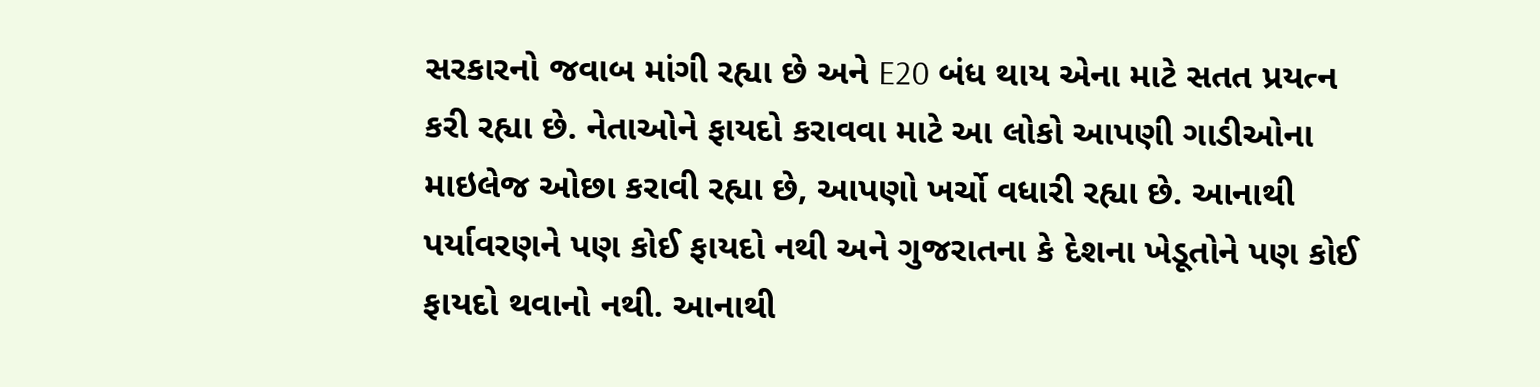સરકારનો જવાબ માંગી રહ્યા છે અને E20 બંધ થાય એના માટે સતત પ્રયત્ન કરી રહ્યા છે. નેતાઓને ફાયદો કરાવવા માટે આ લોકો આપણી ગાડીઓના માઇલેજ ઓછા કરાવી રહ્યા છે, આપણો ખર્ચો વધારી રહ્યા છે. આનાથી પર્યાવરણને પણ કોઈ ફાયદો નથી અને ગુજરાતના કે દેશના ખેડૂતોને પણ કોઈ ફાયદો થવાનો નથી. આનાથી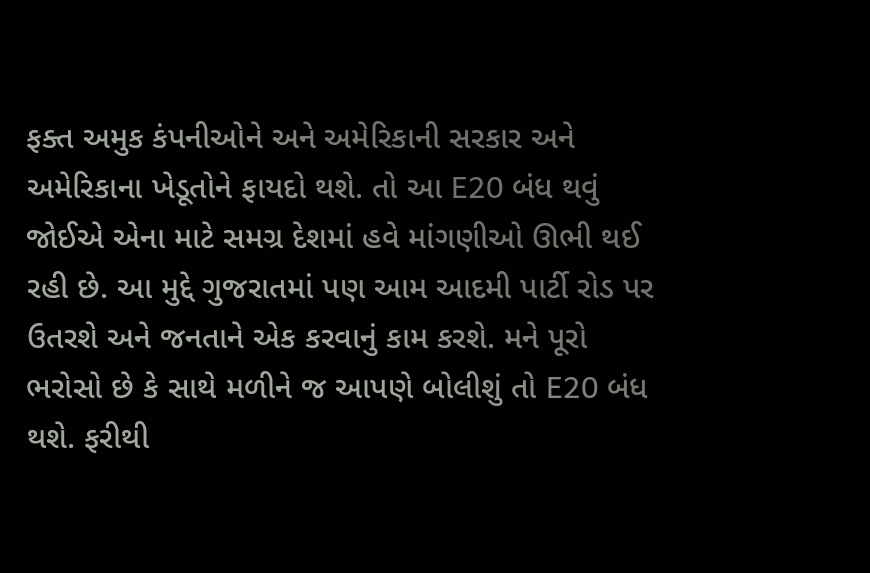ફક્ત અમુક કંપનીઓને અને અમેરિકાની સરકાર અને અમેરિકાના ખેડૂતોને ફાયદો થશે. તો આ E20 બંધ થવું જોઈએ એના માટે સમગ્ર દેશમાં હવે માંગણીઓ ઊભી થઈ રહી છે. આ મુદ્દે ગુજરાતમાં પણ આમ આદમી પાર્ટી રોડ પર ઉતરશે અને જનતાને એક કરવાનું કામ કરશે. મને પૂરો ભરોસો છે કે સાથે મળીને જ આપણે બોલીશું તો E20 બંધ થશે. ફરીથી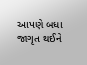આપણે બધા જાગૃત થઈને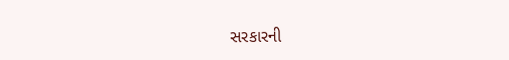સરકારની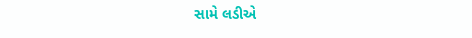સામે લડીએ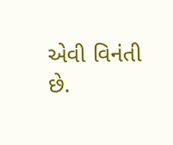એવી વિનંતી છે.